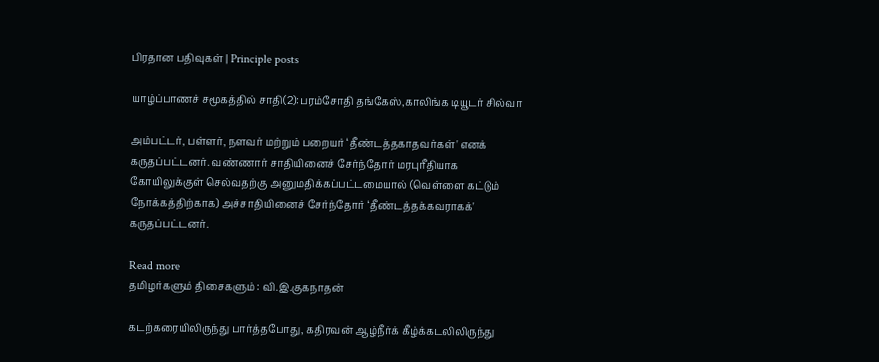பிரதான பதிவுகள் | Principle posts

யாழ்ப்பாணச் சமூகத்தில் சாதி(2):பரம்சோதி தங்கேஸ்,காலிங்க டியூடர் சில்வா

அம்பட்டர், பள்ளர், நளவர் மற்றும் பறையர் ‘தீண்டத்தகாதவர்கள்' எனக் கருதப்பட்டனர். வண்ணார் சாதியினைச் சேர்ந்தோர் மரபுரீதியாக கோயிலுக்குள் செல்வதற்கு அனுமதிக்கப்பட்டமையால் (வெள்ளை கட்டும் நோக்கத்திற்காக) அச்சாதியினைச் சேர்ந்தோர் ‘தீண்டத்தக்கவராகக்' கருதப்பட்டனர்.

Read more
தமிழர்களும் திசைகளும் : வி.இ.குகநாதன்

கடற்கரையிலிருந்து பார்த்தபோது, கதிரவன் ஆழ்நீர்க் கீழ்க்கடலிலிருந்து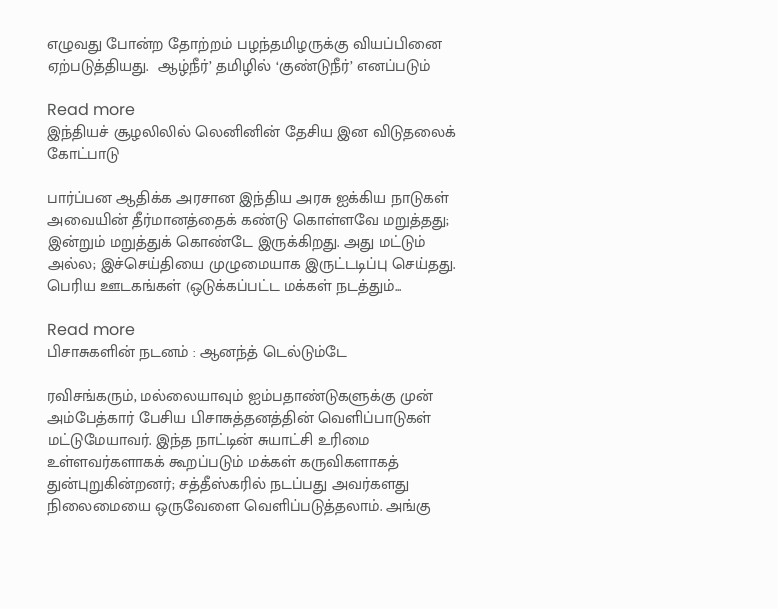எழுவது போன்ற தோற்றம் பழந்தமிழருக்கு வியப்பினை ஏற்படுத்தியது.  ஆழ்நீர்’ தமிழில் ‘குண்டுநீர்’ எனப்படும்

Read more
இந்தியச் சூழலிலில் லெனினின் தேசிய இன விடுதலைக் கோட்பாடு

பார்ப்பன ஆதிக்க அரசான இந்திய அரசு ஐக்கிய நாடுகள் அவையின் தீர்மானத்தைக் கண்டு கொள்ளவே மறுத்தது; இன்றும் மறுத்துக் கொண்டே இருக்கிறது. அது மட்டும் அல்ல; இச்செய்தியை முழுமையாக இருட்டடிப்பு செய்தது. பெரிய ஊடகங்கள் (ஒடுக்கப்பட்ட மக்கள் நடத்தும்...

Read more
பிசாசுகளின் நடனம் : ஆனந்த் டெல்டும்டே

ரவிசங்கரும், மல்லையாவும் ஐம்பதாண்டுகளுக்கு முன் அம்பேத்கார் பேசிய பிசாசுத்தனத்தின் வெளிப்பாடுகள் மட்டுமேயாவர். இந்த நாட்டின் சுயாட்சி உரிமை உள்ளவர்களாகக் கூறப்படும் மக்கள் கருவிகளாகத் துன்புறுகின்றனர்; சத்தீஸ்கரில் நடப்பது அவர்களது நிலைமையை ஒருவேளை வெளிப்படுத்தலாம். அங்கு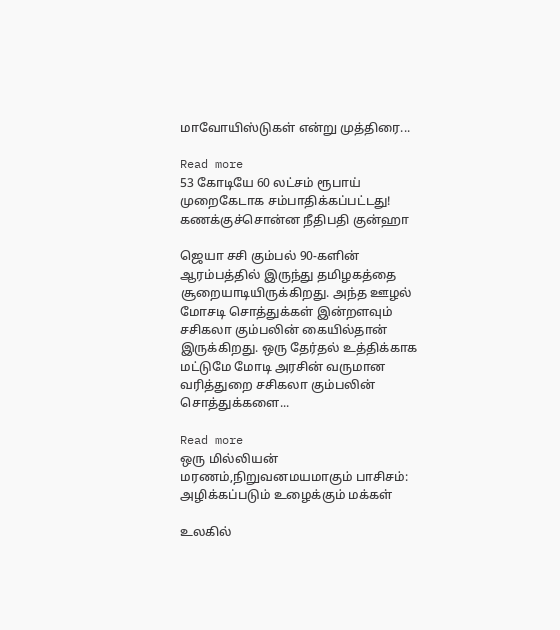மாவோயிஸ்டுகள் என்று முத்திரை...

Read more
53 கோடியே 60 லட்சம் ரூபாய் முறைகேடாக சம்பாதிக்கப்பட்டது! கணக்குச்சொன்ன நீதிபதி குன்ஹா

ஜெயா சசி கும்பல் 90-களின் ஆரம்பத்தில் இருந்து தமிழகத்தை சூறையாடியிருக்கிறது. அந்த ஊழல் மோசடி சொத்துக்கள் இன்றளவும் சசிகலா கும்பலின் கையில்தான் இருக்கிறது. ஒரு தேர்தல் உத்திக்காக மட்டுமே மோடி அரசின் வருமான வரித்துறை சசிகலா கும்பலின் சொத்துக்களை...

Read more
ஒரு மில்லியன் மரணம்,நிறுவனமயமாகும் பாசிசம்: அழிக்கப்படும் உழைக்கும் மக்கள்

உலகில்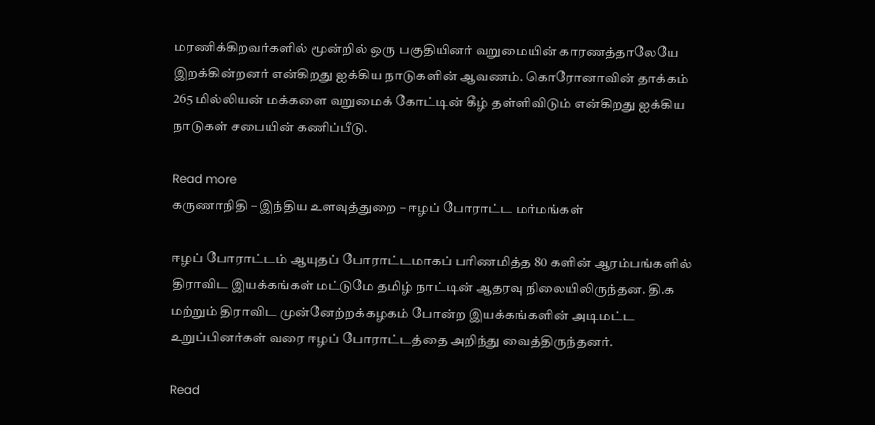மரணிக்கிறவர்களில் மூன்றில் ஒரு பகுதியினர் வறுமையின் காரணத்தாலேயே இறக்கின்றனர் என்கிறது ஐக்கிய நாடுகளின் ஆவணம். கொரோனாவின் தாக்கம் 265 மில்லியன் மக்களை வறுமைக் கோட்டின் கீழ் தள்ளிவிடும் என்கிறது ஐக்கிய நாடுகள் சபையின் கணிப்பீடு.

Read more
கருணாநிதி – இந்திய உளவுத்துறை – ஈழப் போராட்ட மர்மங்கள்

ஈழப் போராட்டம் ஆயுதப் போராட்டமாகப் பரிணமித்த 80 களின் ஆரம்பங்களில் திராவிட இயக்கங்கள் மட்டுமே தமிழ் நாட்டின் ஆதரவு நிலையிலிருந்தன. தி.க மற்றும் திராவிட முன்னேற்றக்கழகம் போன்ற இயக்கங்களின் அடிமட்ட உறுப்பினர்கள் வரை ஈழப் போராட்டத்தை அறிந்து வைத்திருந்தனர்.

Read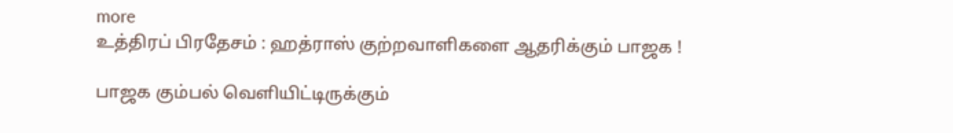more
உத்திரப் பிரதேசம் : ஹத்ராஸ் குற்றவாளிகளை ஆதரிக்கும் பாஜக !

பாஜக கும்பல் வெளியிட்டிருக்கும்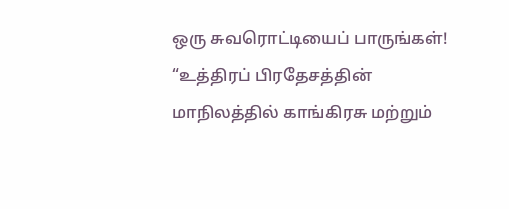ஒரு சுவரொட்டியைப் பாருங்கள்! “உத்திரப் பிரதேசத்தின் மாநிலத்தில் காங்கிரசு மற்றும்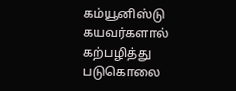கம்யூனிஸ்டு கயவர்களால் கற்பழித்து படுகொலை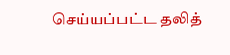செய்யப்பட்ட தலித்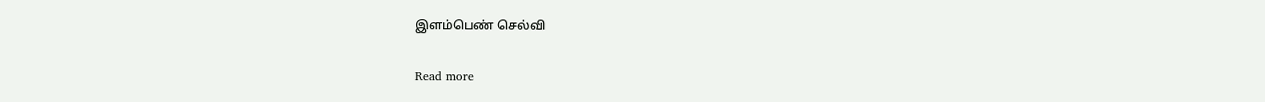இளம்பெண் செல்வி

Read more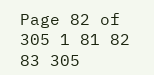Page 82 of 305 1 81 82 83 305